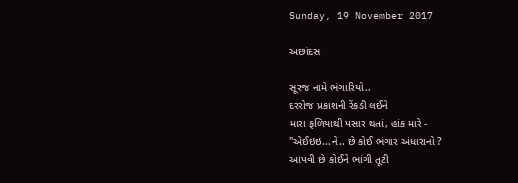Sunday, 19 November 2017

અછાંદસ

સૂરજ નામે ભંગારિયો..
દરરોજ પ્રકાશની રેંકડી લઈને
મારા ફળિયાથી પસાર થતાં, હાંક મારે -
"એઈઇઇ...ને.. છે કોઈ ભંગાર અંધારાનો ?
આપવી છે કોઈને ભાંગી તૂટી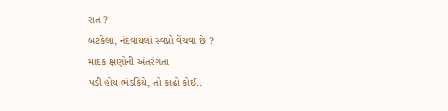રાત ?
બટકેલા, નંદવાયલાં સ્વપ્નો વેંચવા છે ?
માદક ક્ષણોની અંતરંગતા
પડી હોય ભંડકિયે, તો કાઢો કોઈ..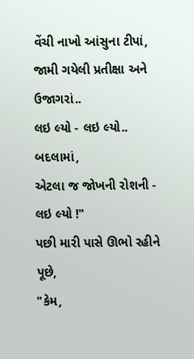વેંચી નાખો આંસુના ટીપાં,
જામી ગયેલી પ્રતીક્ષા અને ઉજાગરાં..
લઇ લ્યો - લઇ લ્યો.. બદલામાં,
એટલા જ જોખની રોશની - લઇ લ્યો !"
પછી મારી પાસે ઊભો રહીને પૂછે,
"કેમ,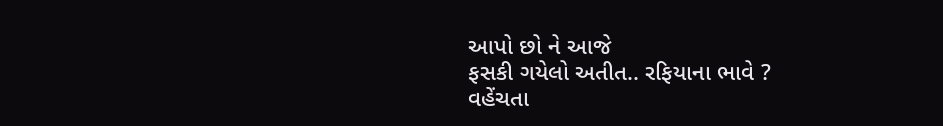આપો છો ને આજે
ફસકી ગયેલો અતીત.. રફિયાના ભાવે ?
વહેંચતા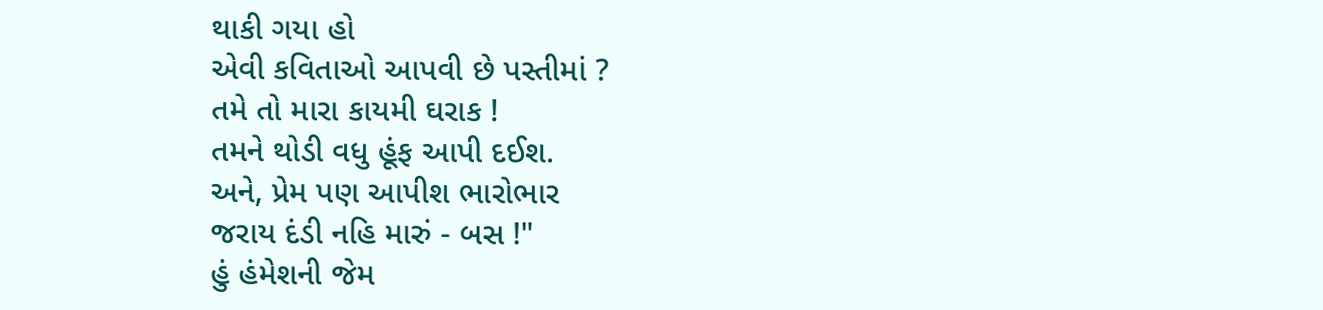થાકી ગયા હો
એવી કવિતાઓ આપવી છે પસ્તીમાં ?
તમે તો મારા કાયમી ઘરાક !
તમને થોડી વધુ હૂંફ આપી દઈશ.
અને, પ્રેમ પણ આપીશ ભારોભાર
જરાય દંડી નહિ મારું - બસ !"
હું હંમેશની જેમ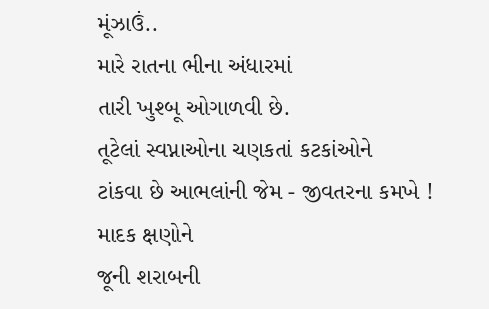મૂંઝાઉં..
મારે રાતના ભીના અંધારમાં
તારી ખુશ્બૂ ઓગાળવી છે.
તૂટેલાં સ્વપ્નાઓના ચણકતાં કટકાંઓને
ટાંકવા છે આભલાંની જેમ - જીવતરના કમખે !
માદક ક્ષણોને
જૂની શરાબની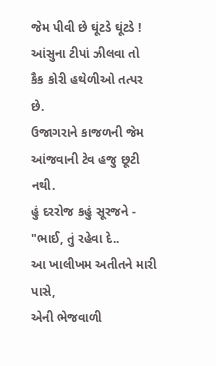જેમ પીવી છે ઘૂંટડે ઘૂંટડે !
આંસુના ટીપાં ઝીલવા તો
કૈક કોરી હથેળીઓ તત્પર છે.
ઉજાગરાને કાજળની જેમ
આંજવાની ટેવ હજુ છૂટી નથી.
હું દરરોજ કહું સૂરજને -
"ભાઈ, તું રહેવા દે..
આ ખાલીખમ અતીતને મારી પાસે,
એની ભેજવાળી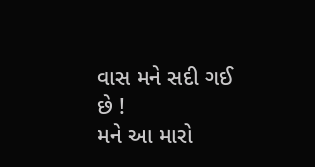વાસ મને સદી ગઈ છે !
મને આ મારો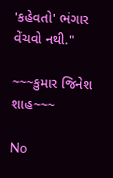'કહેવતો' ભંગાર વેંચવો નથી."

~~~કુમાર જિનેશ શાહ~~~

No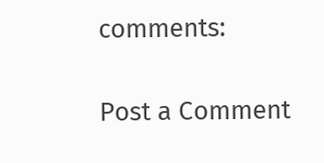comments:

Post a Comment